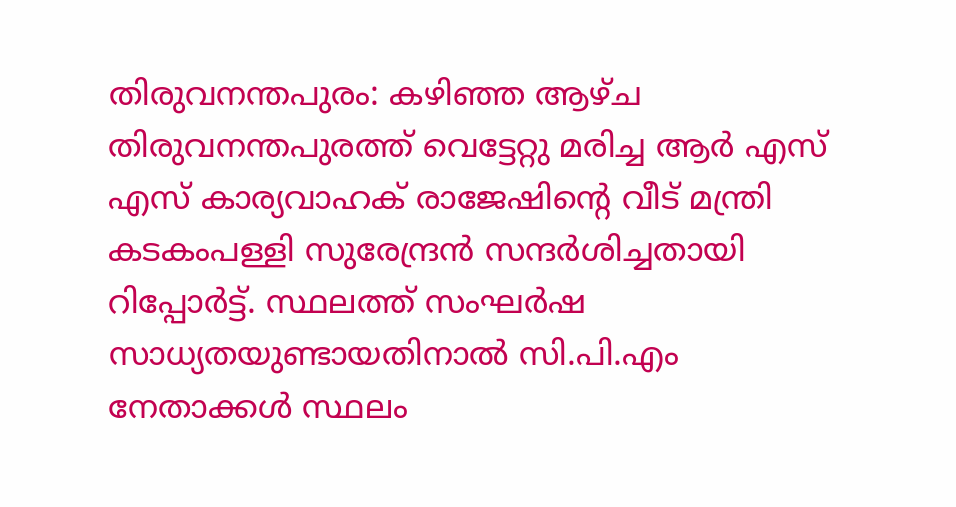തിരുവനന്തപുരം: കഴിഞ്ഞ ആഴ്‍ച തിരുവനന്തപുരത്ത് വെട്ടേറ്റു മരിച്ച ആര്‍ എസ് എസ് കാര്യവാഹക് രാജേഷിന്റെ വീട് മന്ത്രി കടകംപള്ളി സുരേന്ദ്രന്‍ സന്ദര്‍ശിച്ചതായി റിപ്പോര്‍ട്ട്. സ്ഥലത്ത് സംഘര്‍ഷ സാധ്യതയുണ്ടായതിനാല്‍ സി.പി.എം നേതാക്കള്‍ സ്ഥലം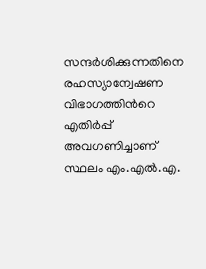സന്ദര്‍ശിക്കുന്നതിനെ രഹസ്യാന്വേഷണ വിഭാഗത്തിന്‍റെ എതിര്‍പ്പ് അവഗണിച്ചാണ് സ്ഥലം എം.എല്‍.എ.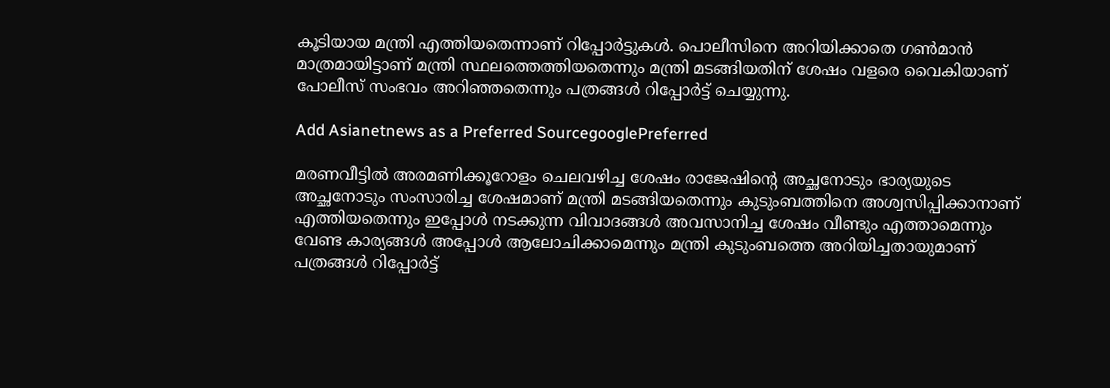കൂടിയായ മന്ത്രി എത്തിയതെന്നാണ് റിപ്പോര്‍ട്ടുകള്‍. പൊലീസിനെ അറിയിക്കാതെ ഗണ്‍മാന്‍ മാത്രമായിട്ടാണ് മന്ത്രി സ്ഥലത്തെത്തിയതെന്നും മന്ത്രി മടങ്ങിയതിന് ശേഷം വളരെ വൈകിയാണ് പോലീസ് സംഭവം അറിഞ്ഞതെന്നും പത്രങ്ങള്‍ റിപ്പോര്‍ട്ട് ചെയ്യുന്നു.

Add Asianetnews as a Preferred SourcegooglePreferred

മരണവീട്ടില്‍ അരമണിക്കൂറോളം ചെലവഴിച്ച ശേഷം രാജേഷിന്റെ അച്ഛനോടും ഭാര്യയുടെ അച്ഛനോടും സംസാരിച്ച ശേഷമാണ് മന്ത്രി മടങ്ങിയതെന്നും കുടുംബത്തിനെ അശ്വസിപ്പിക്കാനാണ് എത്തിയതെന്നും ഇപ്പോള്‍ നടക്കുന്ന വിവാദങ്ങള്‍ അവസാനിച്ച ശേഷം വീണ്ടും എത്താമെന്നും വേണ്ട കാര്യങ്ങള്‍ അപ്പോള്‍ ആലോചിക്കാമെന്നും മന്ത്രി കുടുംബത്തെ അറിയിച്ചതായുമാണ് പത്രങ്ങള്‍ റിപ്പോര്‍ട്ട്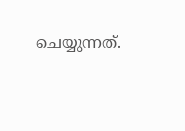ചെയ്യുന്നത്.